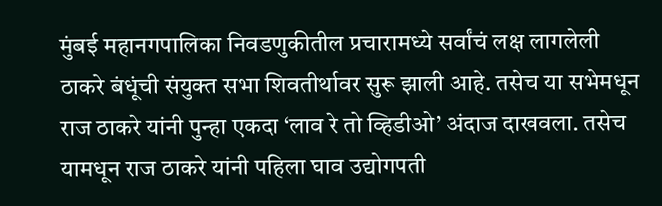मुंबई महानगपालिका निवडणुकीतील प्रचारामध्ये सर्वांचं लक्ष लागलेली ठाकरे बंधूंची संयुक्त सभा शिवतीर्थावर सुरू झाली आहे. तसेच या सभेमधून राज ठाकरे यांनी पुन्हा एकदा ‘लाव रे तो व्हिडीओ’ अंदाज दाखवला. तसेच यामधून राज ठाकरे यांनी पहिला घाव उद्योगपती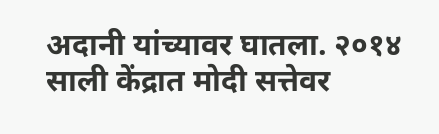अदानी यांच्यावर घातला. २०१४ साली केंद्रात मोदी सत्तेवर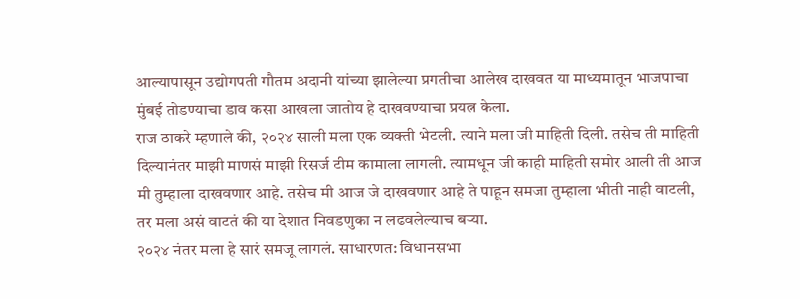आल्यापासून उद्योगपती गौतम अदानी यांच्या झालेल्या प्रगतीचा आलेख दाखवत या माध्यमातून भाजपाचा मुंबई तोडण्याचा डाव कसा आखला जातोय हे दाखवण्याचा प्रयत्न केला.
राज ठाकरे म्हणाले की, २०२४ साली मला एक व्यक्ती भेटली. त्याने मला जी माहिती दिली. तसेच ती माहिती दिल्यानंतर माझी माणसं माझी रिसर्ज टीम कामाला लागली. त्यामधून जी काही माहिती समोर आली ती आज मी तुम्हाला दाखवणार आहे. तसेच मी आज जे दाखवणार आहे ते पाहून समजा तुम्हाला भीती नाही वाटली, तर मला असं वाटतं की या देशात निवडणुका न लढवलेल्याच बऱ्या.
२०२४ नंतर मला हे सारं समजू लागलं. साधारणत: विधानसभा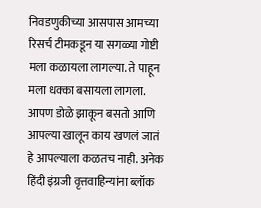निवडणुकीच्या आसपास आमच्या रिसर्च टीमकडून या सगळ्या गोष्टी मला कळायला लागल्या. ते पाहून मला धक्का बसायला लागला. आपण डोळे झाकून बसतो आणि आपल्या खालून काय खणलं जातं हे आपल्याला कळतच नाही. अनेक हिंदी इंग्रजी वृत्तवाहिन्यांना ब्लॉक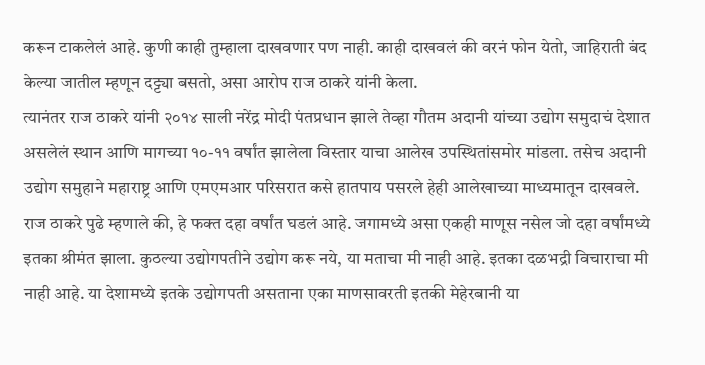करून टाकलेलं आहे. कुणी काही तुम्हाला दाखवणार पण नाही. काही दाखवलं की वरनं फोन येतो, जाहिराती बंद केल्या जातील म्हणून दट्ट्या बसतो, असा आरोप राज ठाकरे यांनी केला.
त्यानंतर राज ठाकरे यांनी २०१४ साली नरेंद्र मोदी पंतप्रधान झाले तेव्हा गौतम अदानी यांच्या उद्योग समुदाचं देशात असलेलं स्थान आणि मागच्या १०-११ वर्षांत झालेला विस्तार याचा आलेख उपस्थितांसमोर मांडला. तसेच अदानी उद्योग समुहाने महाराष्ट्र आणि एमएमआर परिसरात कसे हातपाय पसरले हेही आलेखाच्या माध्यमातून दाखवले.
राज ठाकरे पुढे म्हणाले की, हे फक्त दहा वर्षांत घडलं आहे. जगामध्ये असा एकही माणूस नसेल जो दहा वर्षांमध्ये इतका श्रीमंत झाला. कुठल्या उद्योगपतीने उद्योग करू नये, या मताचा मी नाही आहे. इतका दळभद्री विचाराचा मी नाही आहे. या देशामध्ये इतके उद्योगपती असताना एका माणसावरती इतकी मेहेरबानी या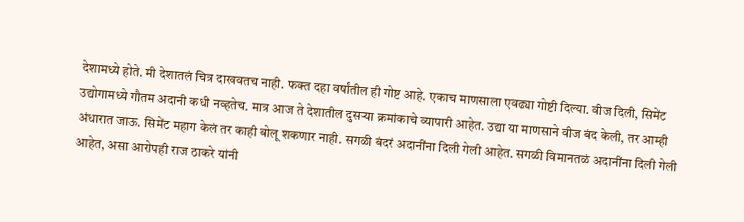देशामध्ये होते. मी देशातलं चित्र दाखवतच नाही. फक्त दहा वर्षांतील ही गोष्ट आहे. एकाच माणसाला एवढ्या गोष्टी दिल्या. वीज दिली, सिमेंट उद्योगामध्ये गौतम अदानी कधी नव्हतेच. मात्र आज ते देशातील दुसऱ्या क्रमांकाचे व्यापारी आहेत. उद्या या माणसाने वीज बंद केली, तर आम्ही अंधारात जाऊ. सिमेंट महाग केलं तर काही बोलू शकणार नाही. सगळी बंदरं अदानींना दिली गेली आहेत. सगळी विमानतळं अदानींना दिली गेली आहेत, असा आरोपही राज ठाकरे यांनी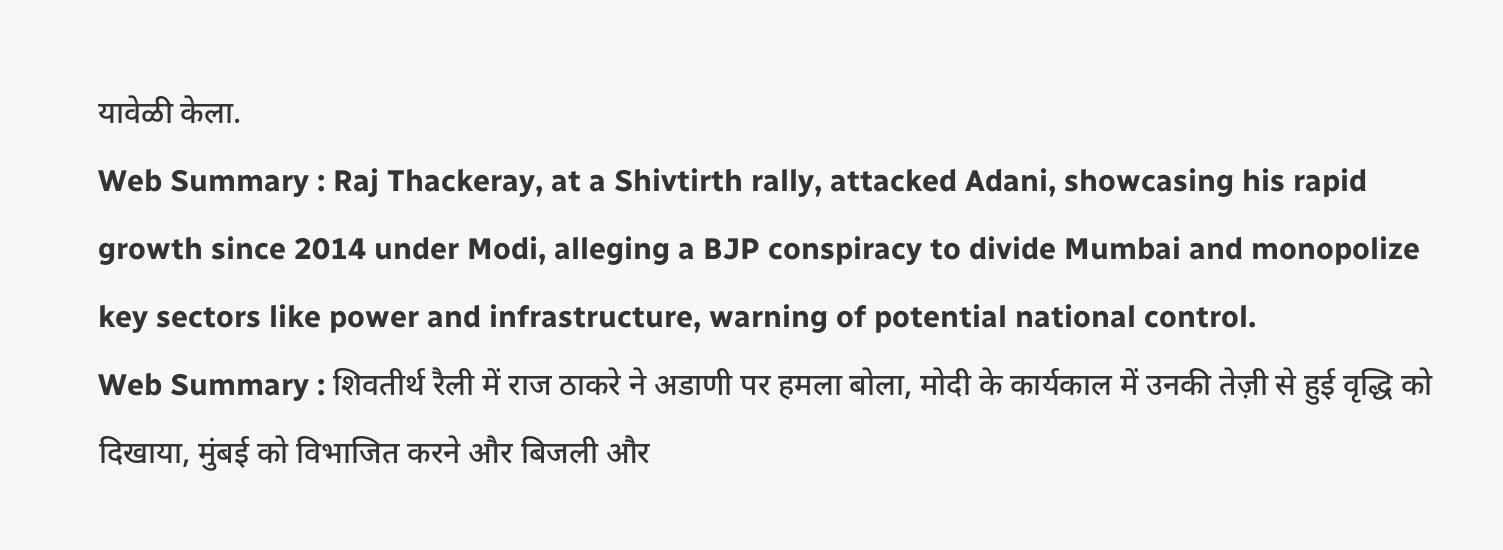यावेळी केला.
Web Summary : Raj Thackeray, at a Shivtirth rally, attacked Adani, showcasing his rapid growth since 2014 under Modi, alleging a BJP conspiracy to divide Mumbai and monopolize key sectors like power and infrastructure, warning of potential national control.
Web Summary : शिवतीर्थ रैली में राज ठाकरे ने अडाणी पर हमला बोला, मोदी के कार्यकाल में उनकी तेज़ी से हुई वृद्धि को दिखाया, मुंबई को विभाजित करने और बिजली और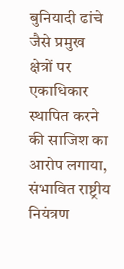बुनियादी ढांचे जैसे प्रमुख क्षेत्रों पर एकाधिकार स्थापित करने की साजिश का आरोप लगाया, संभावित राष्ट्रीय नियंत्रण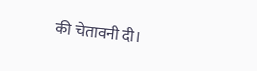की चेतावनी दी।